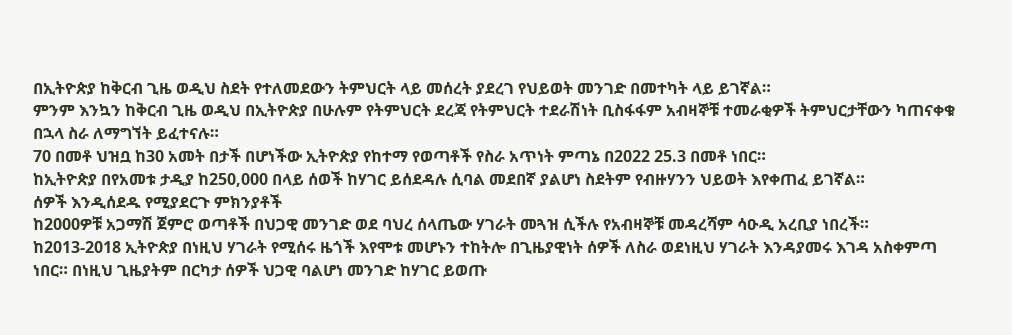በኢትዮጵያ ከቅርብ ጊዜ ወዲህ ስደት የተለመደውን ትምህርት ላይ መሰረት ያደረገ የህይወት መንገድ በመተካት ላይ ይገኛል።
ምንም እንኳን ከቅርብ ጊዜ ወዲህ በኢትዮጵያ በሁሉም የትምህርት ደረጃ የትምህርት ተደራሽነት ቢስፋፋም አብዛኞቹ ተመራቂዎች ትምህርታቸውን ካጠናቀቁ በኋላ ስራ ለማግኘት ይፈተናሉ።
70 በመቶ ህዝቧ ከ30 አመት በታች በሆነችው ኢትዮጵያ የከተማ የወጣቶች የስራ አጥነት ምጣኔ በ2022 25.3 በመቶ ነበር።
ከኢትዮጵያ በየአመቱ ታዲያ ከ250,000 በላይ ሰወች ከሃገር ይሰደዳሉ ሲባል መደበኛ ያልሆነ ስደትም የብዙሃንን ህይወት እየቀጠፈ ይገኛል።
ሰዎች እንዲሰደዱ የሚያደርጉ ምክንያቶች
ከ2000ዎቹ አጋማሽ ጀምሮ ወጣቶች በህጋዊ መንገድ ወደ ባህረ ሰላጤው ሃገራት መጓዝ ሲችሉ የአብዛኞቹ መዳረሻም ሳዑዲ አረቢያ ነበረች።
ከ2013-2018 ኢትዮጵያ በነዚህ ሃገራት የሚሰሩ ዜጎች እየሞቱ መሆኑን ተከትሎ በጊዜያዊነት ሰዎች ለስራ ወደነዚህ ሃገራት እንዳያመሩ እገዳ አስቀምጣ ነበር። በነዚህ ጊዜያትም በርካታ ሰዎች ህጋዊ ባልሆነ መንገድ ከሃገር ይወጡ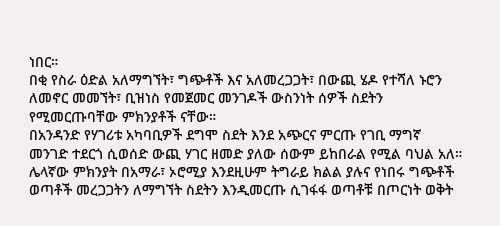ነበር።
በቂ የስራ ዕድል አለማግኘት፣ ግጭቶች እና አለመረጋጋት፣ በውጪ ሄዶ የተሻለ ኑሮን ለመኖር መመኘት፣ ቢዝነስ የመጀመር መንገዶች ውስንነት ሰዎች ስደትን የሚመርጡባቸው ምክንያቶች ናቸው።
በአንዳንድ የሃገሪቱ አካባቢዎች ደግሞ ስደት እንደ አጭርና ምርጡ የገቢ ማግኛ መንገድ ተደርጎ ሲወሰድ ውጪ ሃገር ዘመድ ያለው ሰውም ይከበራል የሚል ባህል አለ።
ሌላኛው ምክንያት በአማራ፣ ኦሮሚያ እንደዚሁም ትግራይ ክልል ያሉና የነበሩ ግጭቶች ወጣቶች መረጋጋትን ለማግኘት ስደትን እንዲመርጡ ሲገፋፋ ወጣቶቹ በጦርነት ወቅት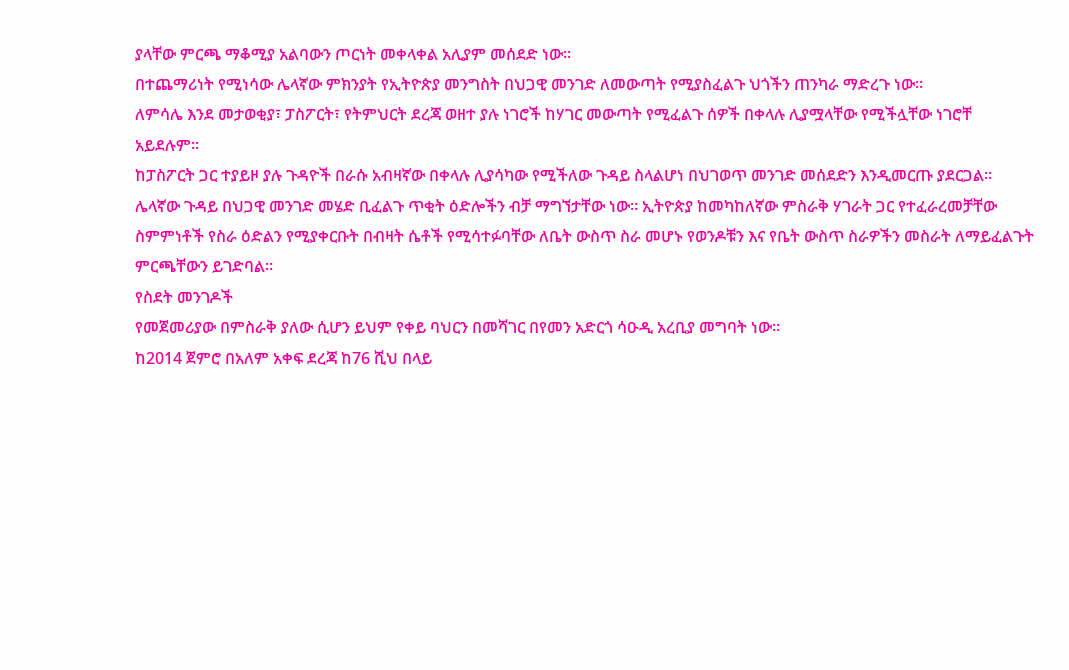ያላቸው ምርጫ ማቆሚያ አልባውን ጦርነት መቀላቀል አሊያም መሰደድ ነው።
በተጨማሪነት የሚነሳው ሌላኛው ምክንያት የኢትዮጵያ መንግስት በህጋዊ መንገድ ለመውጣት የሚያስፈልጉ ህጎችን ጠንካራ ማድረጉ ነው።
ለምሳሌ እንደ መታወቂያ፣ ፓስፖርት፣ የትምህርት ደረጃ ወዘተ ያሉ ነገሮች ከሃገር መውጣት የሚፈልጉ ሰዎች በቀላሉ ሊያሟላቸው የሚችሏቸው ነገሮቸ አይደሉም።
ከፓስፖርት ጋር ተያይዞ ያሉ ጉዳዮች በራሱ አብዛኛው በቀላሉ ሊያሳካው የሚችለው ጉዳይ ስላልሆነ በህገወጥ መንገድ መሰደድን እንዲመርጡ ያደርጋል።
ሌላኛው ጉዳይ በህጋዊ መንገድ መሄድ ቢፈልጉ ጥቂት ዕድሎችን ብቻ ማግኘታቸው ነው። ኢትዮጵያ ከመካከለኛው ምስራቅ ሃገራት ጋር የተፈራረመቻቸው ስምምነቶች የስራ ዕድልን የሚያቀርቡት በብዛት ሴቶች የሚሳተፉባቸው ለቤት ውስጥ ስራ መሆኑ የወንዶቹን እና የቤት ውስጥ ስራዎችን መስራት ለማይፈልጉት ምርጫቸውን ይገድባል።
የስደት መንገዶች
የመጀመሪያው በምስራቅ ያለው ሲሆን ይህም የቀይ ባህርን በመሻገር በየመን አድርጎ ሳዑዲ አረቢያ መግባት ነው።
ከ2014 ጀምሮ በአለም አቀፍ ደረጃ ከ76 ሺህ በላይ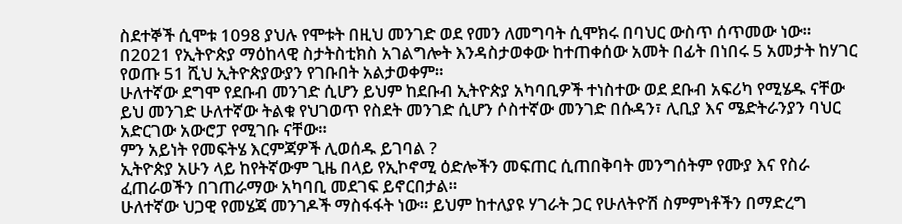ስደተኞች ሲሞቱ 1098 ያህሉ የሞቱት በዚህ መንገድ ወደ የመን ለመግባት ሲሞክሩ በባህር ውስጥ ሰጥመው ነው።
በ2021 የኢትዮጵያ ማዕከላዊ ስታትስቲክስ አገልግሎት እንዳስታወቀው ከተጠቀሰው አመት በፊት በነበሩ 5 አመታት ከሃገር የወጡ 51 ሺህ ኢትዮጵያውያን የገቡበት አልታወቀም።
ሁለተኛው ደግሞ የደቡብ መንገድ ሲሆን ይህም ከደቡብ ኢትዮጵያ አካባቢዎች ተነስተው ወደ ደቡብ አፍሪካ የሚሄዱ ናቸው
ይህ መንገድ ሁለተኛው ትልቁ የህገወጥ የስደት መንገድ ሲሆን ሶስተኛው መንገድ በሱዳን፣ ሊቢያ እና ሜድትራንያን ባህር አድርገው አውሮፓ የሚገቡ ናቸው።
ምን አይነት የመፍትሄ እርምጃዎች ሊወሰዱ ይገባል ?
ኢትዮጵያ አሁን ላይ ከየትኛውም ጊዜ በላይ የኢኮኖሚ ዕድሎችን መፍጠር ሲጠበቅባት መንግሰትም የሙያ እና የስራ ፈጠራወችን በገጠራማው አካባቢ መደገፍ ይኖርበታል።
ሁለተኛው ህጋዊ የመሄጃ መንገዶች ማስፋፋት ነው። ይህም ከተለያዩ ሃገራት ጋር የሁለትዮሽ ስምምነቶችን በማድረግ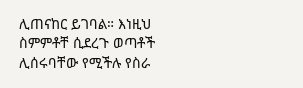ሊጠናከር ይገባል። እነዚህ ስምምቶቸ ሲደረጉ ወጣቶች ሊሰሩባቸው የሚችሉ የስራ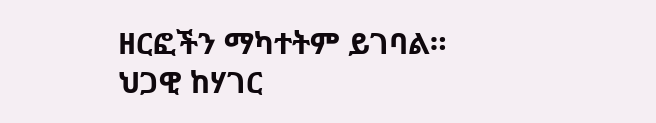ዘርፎችን ማካተትም ይገባል።
ህጋዊ ከሃገር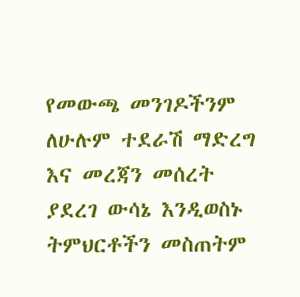የመውጫ መንገዶችንም ለሁሉም ተደራሽ ማድረግ እና መረጃን መሰረት ያደረገ ውሳኔ እንዲወስኑ ትምህርቶችን መስጠትም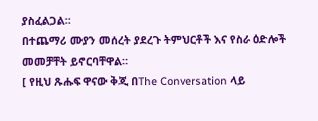ያስፈልጋል።
በተጨማሪ ሙያን መሰረት ያደረጉ ትምህርቶች እና የስራ ዕድሎች መመቻቸት ይኖርባቸዋል።
[ የዚህ ጹሑፍ ዋናው ቅጂ በThe Conversation ላይ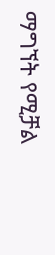ማግኘት የሚቻል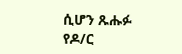ሲሆን ጹሑፉ የዶ/ር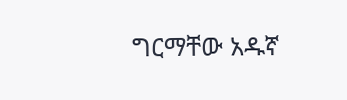ግርማቸው አዱኛ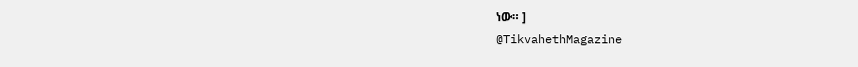ነው። ]
@TikvahethMagazine